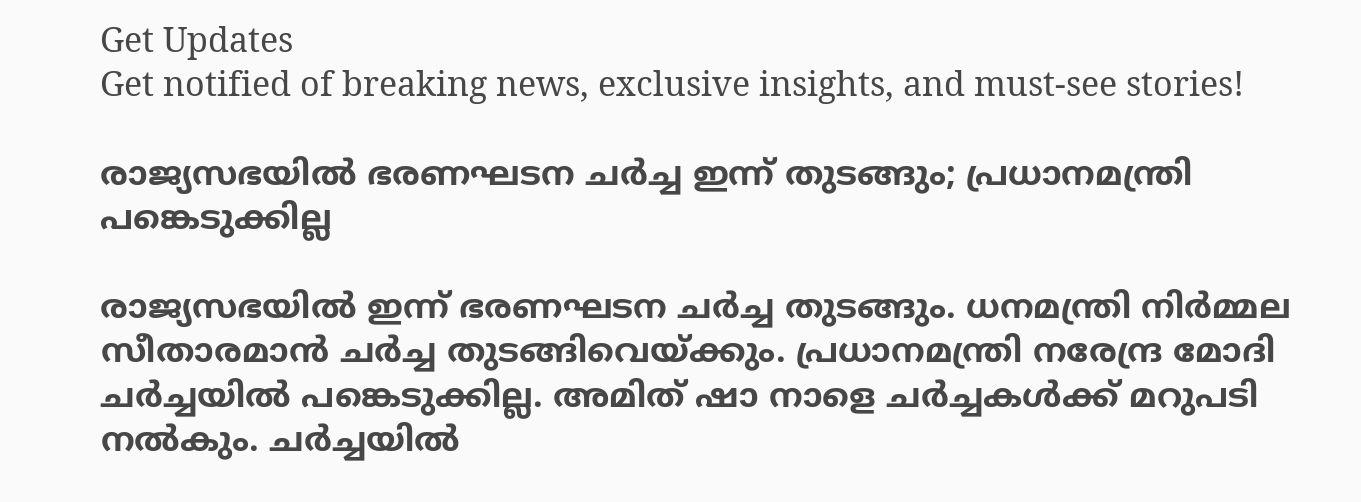Get Updates
Get notified of breaking news, exclusive insights, and must-see stories!

രാജ്യസഭയിൽ ഭരണഘടന ചർച്ച ഇന്ന് തുടങ്ങും; പ്രധാനമന്ത്രി പങ്കെടുക്കില്ല

രാജ്യസഭയിൽ ഇന്ന് ഭരണഘടന ചർച്ച തുടങ്ങും. ധനമന്ത്രി നിർമ്മല സീതാരമാൻ ചർച്ച തുടങ്ങിവെയ്ക്കും. പ്രധാനമന്ത്രി നരേന്ദ്ര മോദി ചർച്ചയിൽ പങ്കെടുക്കില്ല. അമിത് ഷാ നാളെ ചർച്ചകൾക്ക് മറുപടി നൽകും. ചർച്ചയിൽ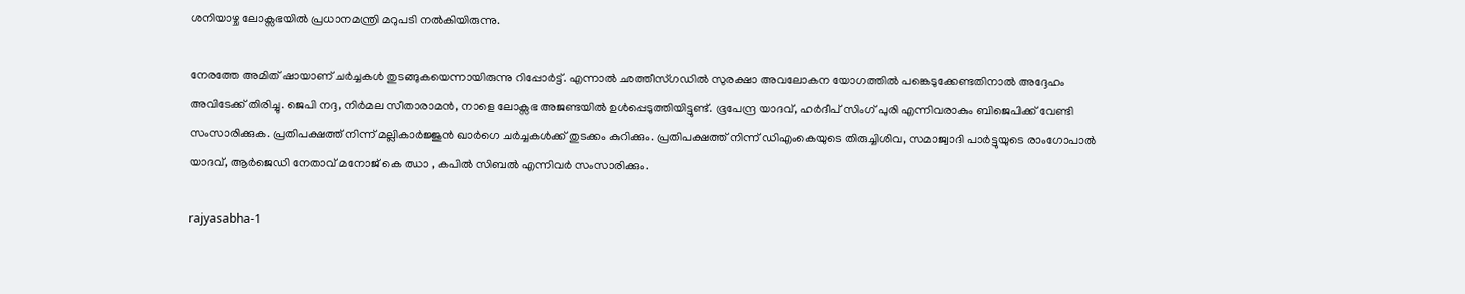ശനിയാഴ്ച ലോക്സഭയിൽ പ്രധാനമന്ത്രി മറുപടി നൽകിയിരുന്നു.

നേരത്തേ അമിത് ഷായാണ് ചർച്ചകൾ തുടങ്ങുകയെന്നായിരുന്നു റിപ്പോർട്ട്. എന്നാൽ ഛത്തീസ്ഗഡിൽ സുരക്ഷാ അവലോകന യോഗത്തിൽ പങ്കെടുക്കേണ്ടതിനാൽ അദ്ദേഹം അവിടേക്ക് തിരിച്ചു. ജെപി നദ്ദ, നിർമല സീതാരാമൻ, നാളെ ലോക്സഭ അജണ്ടയിൽ ഉൾപ്പെടുത്തിയിട്ടുണ്ട്. ഭൂപേന്ദ്ര യാദവ്, ഹർദീപ് സിംഗ് പുരി എന്നിവരാകും ബിജെപിക്ക് വേണ്ടി സംസാരിക്കുക. പ്രതിപക്ഷത്ത് നിന്ന് മല്ലികാർജ്ജുൻ ഖാർഗെ ചർച്ചകൾക്ക് തുടക്കം കുറിക്കും. പ്രതിപക്ഷത്ത് നിന്ന് ഡിഎംകെയുടെ തിരുച്ചിശിവ, സമാജ്വാദി പാർട്ടുയുടെ രാംഗോപാൽ യാദവ്, ആർജെഡി നേതാവ് മനോജ് കെ ഝാ , കപിൽ സിബൽ എന്നിവർ സംസാരിക്കും.

rajyasabha-1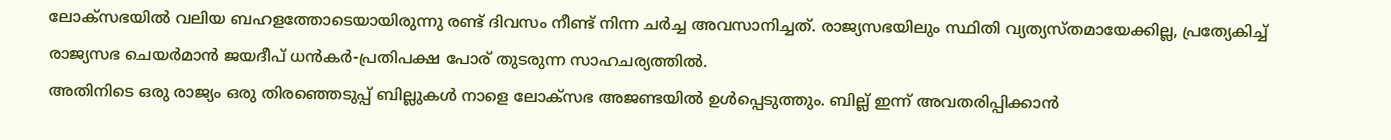ലോക്സഭയിൽ വലിയ ബഹളത്തോടെയായിരുന്നു രണ്ട് ദിവസം നീണ്ട് നിന്ന ചർച്ച അവസാനിച്ചത്. രാജ്യസഭയിലും സ്ഥിതി വ്യത്യസ്തമായേക്കില്ല, പ്രത്യേകിച്ച് രാജ്യസഭ ചെയർമാൻ ജയദീപ് ധൻകർ-പ്രതിപക്ഷ പോര് തുടരുന്ന സാഹചര്യത്തിൽ.
അതിനിടെ ഒരു രാജ്യം ഒരു തിരഞ്ഞെടുപ്പ് ബില്ലുകൾ നാളെ ലോക്സഭ അജണ്ടയിൽ ഉൾപ്പെടുത്തും. ബില്ല് ഇന്ന് അവതരിപ്പിക്കാൻ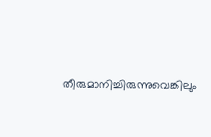തീരുമാനിച്ചിരുന്നുവെങ്കിലും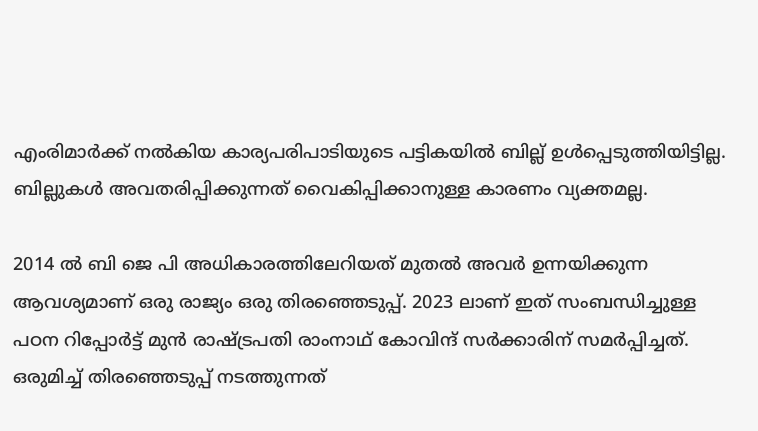എംരിമാർക്ക് നൽകിയ കാര്യപരിപാടിയുടെ പട്ടികയിൽ ബില്ല് ഉൾപ്പെടുത്തിയിട്ടില്ല. ബില്ലുകൾ അവതരിപ്പിക്കുന്നത് വൈകിപ്പിക്കാനുള്ള കാരണം വ്യക്തമല്ല.

2014 ൽ ബി ജെ പി അധികാരത്തിലേറിയത് മുതൽ അവർ ഉന്നയിക്കുന്ന ആവശ്യമാണ് ഒരു രാജ്യം ഒരു തിരഞ്ഞെടുപ്പ്. 2023 ലാണ് ഇത് സംബന്ധിച്ചുള്ള പഠന റിപ്പോർട്ട് മുൻ രാഷ്ട്രപതി രാംനാഥ് കോവിന്ദ് സർക്കാരിന് സമർപ്പിച്ചത്. ഒരുമിച്ച് തിരഞ്ഞെടുപ്പ് നടത്തുന്നത്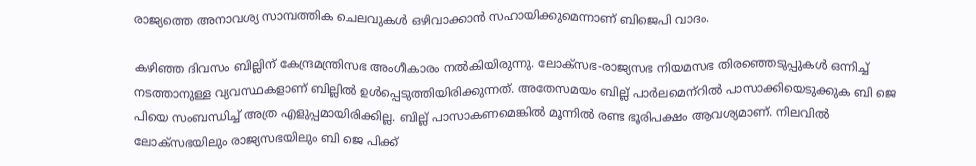രാജ്യത്തെ അനാവശ്യ സാമ്പത്തിക ചെലവുകൾ ഒഴിവാക്കാൻ സഹായിക്കുമെന്നാണ് ബിജെപി വാദം.

കഴിഞ്ഞ ദിവസം ബില്ലിന് കേന്ദ്രമന്ത്രിസഭ അംഗീകാരം നൽകിയിരുന്നു. ലോക്സഭ-രാജ്യസഭ നിയമസഭ തിരഞ്ഞെടുപ്പുകൾ ഒന്നിച്ച് നടത്താനുള്ള വ്യവസ്ഥകളാണ് ബില്ലിൽ ഉൾപ്പെടുത്തിയിരിക്കുന്നത്. അതേസമയം ബില്ല് പാർലമെന്‌റിൽ പാസാക്കിയെടുക്കുക ബി ജെ പിയെ സംബന്ധിച്ച് അത്ര എളുപ്പമായിരിക്കില്ല. ബില്ല് പാസാകണമെങ്കിൽ മൂന്നിൽ രണ്ട ഭൂരിപക്ഷം ആവശ്യമാണ്. നിലവിൽ ലോക്സഭയിലും രാജ്യസഭയിലും ബി ജെ പിക്ക്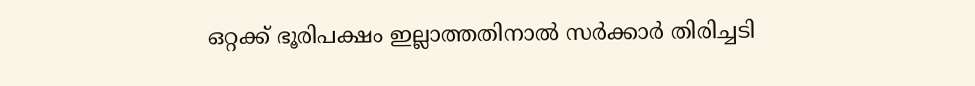ഒറ്റക്ക് ഭൂരിപക്ഷം ഇല്ലാത്തതിനാൽ സർക്കാർ തിരിച്ചടി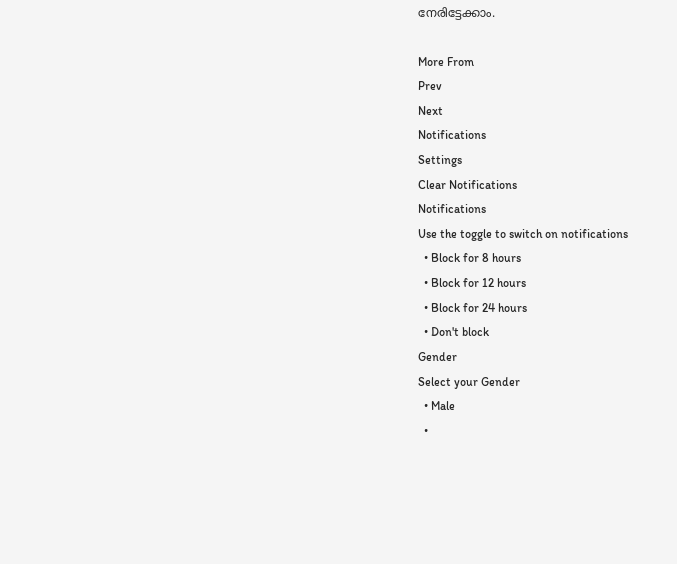നേരിട്ടേക്കാം.

More From
Prev
Next
Notifications
Settings
Clear Notifications
Notifications
Use the toggle to switch on notifications
  • Block for 8 hours
  • Block for 12 hours
  • Block for 24 hours
  • Don't block
Gender
Select your Gender
  • Male
  •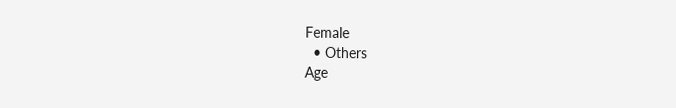Female
  • Others
Age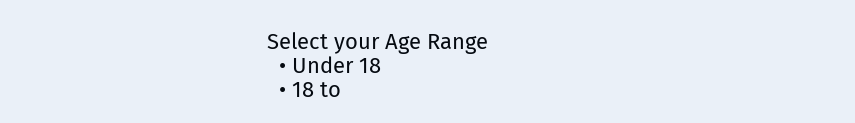Select your Age Range
  • Under 18
  • 18 to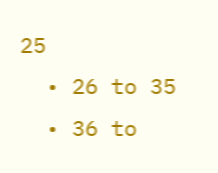25
  • 26 to 35
  • 36 to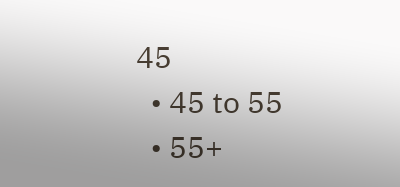45
  • 45 to 55
  • 55+